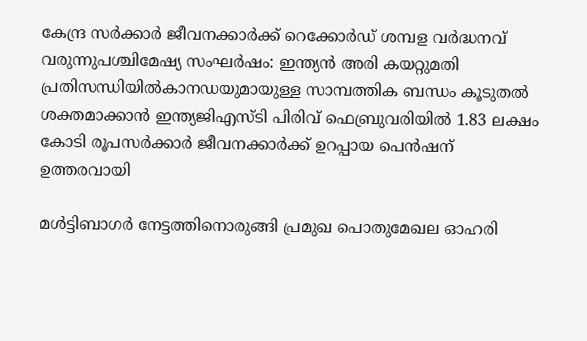കേന്ദ്ര സർക്കാർ ജീവനക്കാർക്ക് റെക്കോർഡ് ശമ്പള വർദ്ധനവ് വരുന്നുപശ്ചിമേഷ്യ സംഘർഷം: ഇന്ത്യൻ അരി കയറ്റുമതി പ്രതിസന്ധിയിൽകാനഡയുമായുള്ള സാമ്പത്തിക ബന്ധം കൂടുതൽ ശക്തമാക്കാൻ ഇന്ത്യജിഎസ്ടി പിരിവ് ഫെബ്രുവരിയിൽ 1.83 ലക്ഷം കോടി രൂപസർക്കാർ ജീവനക്കാർക്ക് ഉറപ്പായ പെൻഷന് ഉത്തരവായി

മള്‍ട്ടിബാഗര്‍ നേട്ടത്തിനൊരുങ്ങി പ്രമുഖ പൊതുമേഖല ഓഹരി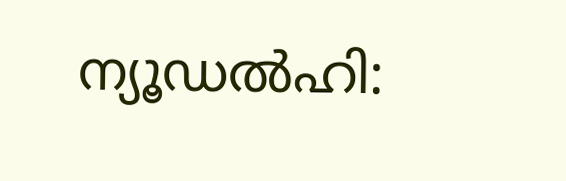ന്യൂഡല്‍ഹി: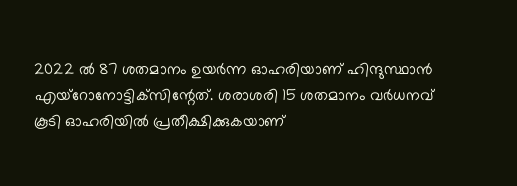2022 ല്‍ 87 ശതമാനം ഉയര്‍ന്ന ഓഹരിയാണ് ഹിന്ദുസ്ഥാന്‍ എയ്‌റോനോട്ടിക്‌സിന്റേത്. ശരാശരി 15 ശതമാനം വര്‍ധനവ് കൂടി ഓഹരിയില്‍ പ്രതീക്ഷിക്കുകയാണ്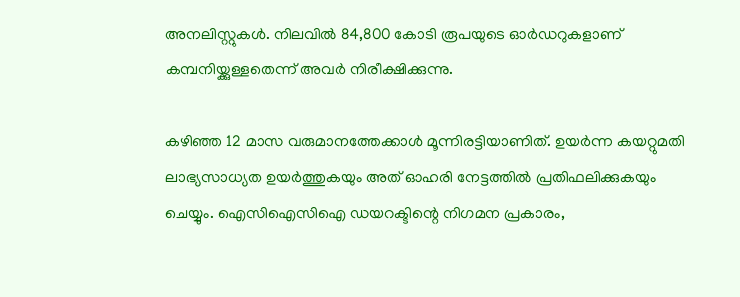അനലിസ്റ്റുകള്‍. നിലവില്‍ 84,800 കോടി രൂപയുടെ ഓര്‍ഡറുകളാണ് കമ്പനിയ്ക്കുള്ളതെന്ന് അവര്‍ നിരീക്ഷിക്കുന്നു.

കഴിഞ്ഞ 12 മാസ വരുമാനത്തേക്കാള്‍ മൂന്നിരട്ടിയാണിത്. ഉയര്‍ന്ന കയറ്റുമതി ലാഭ്യസാധ്യത ഉയര്‍ത്തുകയും അത് ഓഹരി നേട്ടത്തില്‍ പ്രതിഫലിക്കുകയും ചെയ്യും. ഐസിഐസിഐ ഡയറക്ടിന്റെ നിഗമന പ്രകാരം,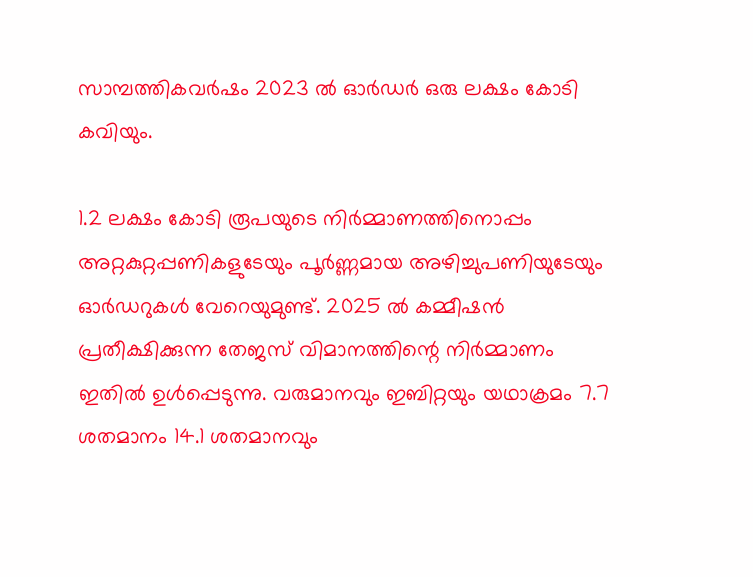സാമ്പത്തികവര്‍ഷം 2023 ല്‍ ഓര്‍ഡര്‍ ഒരു ലക്ഷം കോടി കവിയും.

1.2 ലക്ഷം കോടി രൂപയുടെ നിര്‍മ്മാണത്തിനൊപ്പം അറ്റകുറ്റപ്പണികളുടേയും പൂര്‍ണ്ണമായ അഴിച്ചുപണിയുടേയും ഓര്‍ഡറുകള്‍ വേറെയുമുണ്ട്. 2025 ല്‍ കമ്മീഷന്‍ പ്രതീക്ഷിക്കുന്ന തേജസ് വിമാനത്തിന്റെ നിര്‍മ്മാണം ഇതില്‍ ഉള്‍പ്പെടുന്നു. വരുമാനവും ഇബിറ്റയും യഥാക്രമം 7.7 ശതമാനം 14.1 ശതമാനവും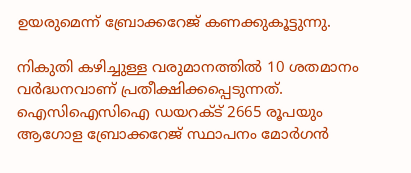ഉയരുമെന്ന് ബ്രോക്കറേജ് കണക്കുകൂട്ടുന്നു.

നികുതി കഴിച്ചുള്ള വരുമാനത്തില്‍ 10 ശതമാനം വര്‍ദ്ധനവാണ് പ്രതീക്ഷിക്കപ്പെടുന്നത്. ഐസിഐസിഐ ഡയറക്ട് 2665 രൂപയും ആഗോള ബ്രോക്കറേജ് സ്ഥാപനം മോര്‍ഗന്‍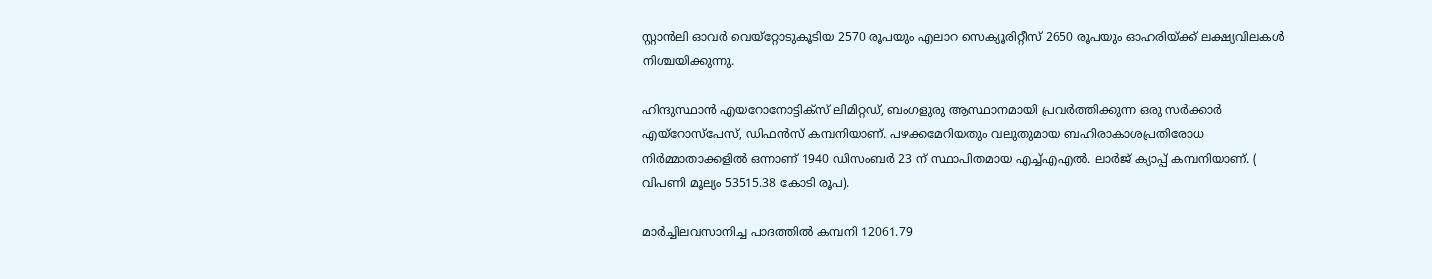സ്റ്റാന്‍ലി ഓവര്‍ വെയ്‌റ്റോടുകൂടിയ 2570 രൂപയും എലാറ സെക്യൂരിറ്റീസ് 2650 രൂപയും ഓഹരിയ്ക്ക് ലക്ഷ്യവിലകള്‍ നിശ്ചയിക്കുന്നു.

ഹിന്ദുസ്ഥാന്‍ എയറോനോട്ടിക്‌സ് ലിമിറ്റഡ്, ബംഗളുരു ആസ്ഥാനമായി പ്രവര്‍ത്തിക്കുന്ന ഒരു സര്‍ക്കാര്‍ എയ്‌റോസ്‌പേസ്, ഡിഫന്‍സ് കമ്പനിയാണ്. പഴക്കമേറിയതും വലുതുമായ ബഹിരാകാശപ്രതിരോധ നിര്‍മ്മാതാക്കളില്‍ ഒന്നാണ് 1940 ഡിസംബര്‍ 23 ന് സ്ഥാപിതമായ എച്ച്എഎല്‍. ലാര്‍ജ് ക്യാപ്പ് കമ്പനിയാണ്. ( വിപണി മൂല്യം 53515.38 കോടി രൂപ).

മാര്‍ച്ചിലവസാനിച്ച പാദത്തില്‍ കമ്പനി 12061.79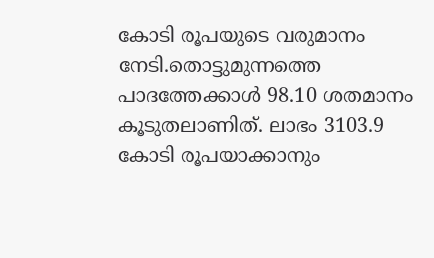കോടി രൂപയുടെ വരുമാനം നേടി.തൊട്ടുമുന്നത്തെ പാദത്തേക്കാള്‍ 98.10 ശതമാനം കൂടുതലാണിത്. ലാഭം 3103.9 കോടി രൂപയാക്കാനും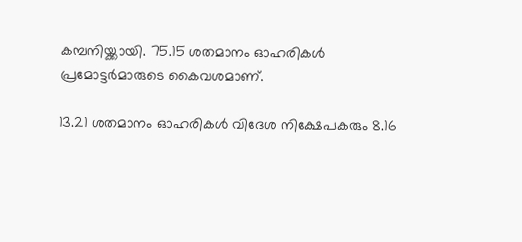കമ്പനിയ്ക്കായി. 75.15 ശതമാനം ഓഹരികള്‍ പ്രമോട്ടര്‍മാരുടെ കൈവശമാണ്.

13.21 ശതമാനം ഓഹരികള്‍ വിദേശ നിക്ഷേപകരും 8.16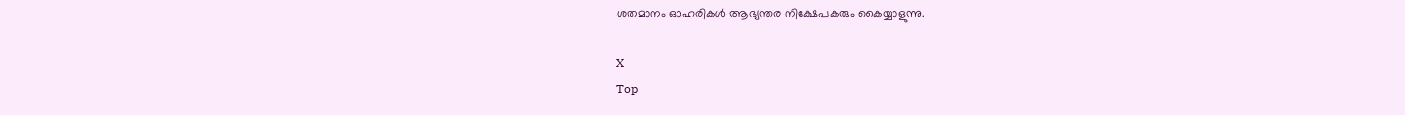ശതമാനം ഓഹരികള്‍ ആഭ്യന്തര നിക്ഷേപകരും കൈയ്യാളുന്നു.

X
Top